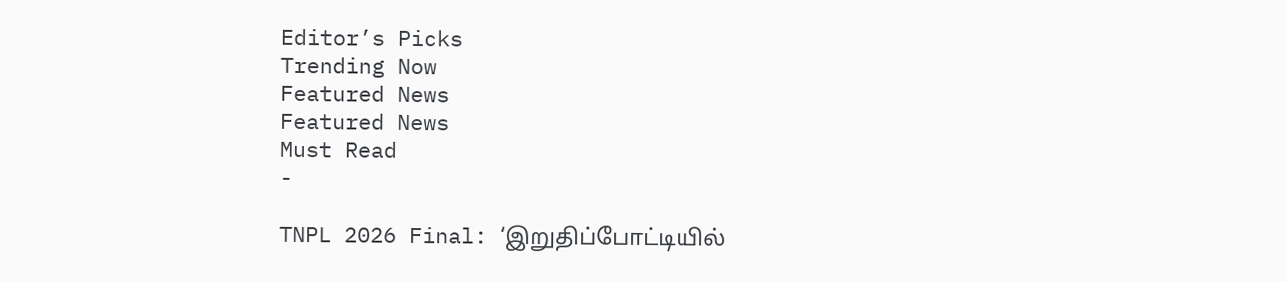Editor’s Picks
Trending Now
Featured News
Featured News
Must Read
-

TNPL 2026 Final: ‘இறுதிப்போட்டியில்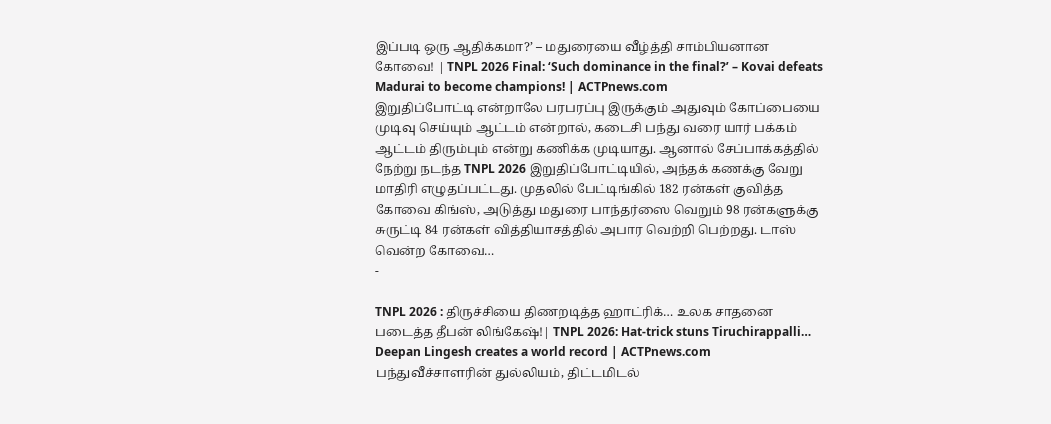இப்படி ஒரு ஆதிக்கமா?’ – மதுரையை வீழ்த்தி சாம்பியனான கோவை! | TNPL 2026 Final: ‘Such dominance in the final?’ – Kovai defeats Madurai to become champions! | ACTPnews.com
இறுதிப்போட்டி என்றாலே பரபரப்பு இருக்கும் அதுவும் கோப்பையை முடிவு செய்யும் ஆட்டம் என்றால், கடைசி பந்து வரை யார் பக்கம் ஆட்டம் திரும்பும் என்று கணிக்க முடியாது. ஆனால் சேப்பாக்கத்தில் நேற்று நடந்த TNPL 2026 இறுதிப்போட்டியில், அந்தக் கணக்கு வேறு மாதிரி எழுதப்பட்டது. முதலில் பேட்டிங்கில் 182 ரன்கள் குவித்த கோவை கிங்ஸ், அடுத்து மதுரை பாந்தர்ஸை வெறும் 98 ரன்களுக்கு சுருட்டி 84 ரன்கள் வித்தியாசத்தில் அபார வெற்றி பெற்றது. டாஸ் வென்ற கோவை…
-

TNPL 2026 : திருச்சியை திணறடித்த ஹாட்ரிக்… உலக சாதனை படைத்த தீபன் லிங்கேஷ்!| TNPL 2026: Hat-trick stuns Tiruchirappalli… Deepan Lingesh creates a world record | ACTPnews.com
பந்துவீச்சாளரின் துல்லியம், திட்டமிடல்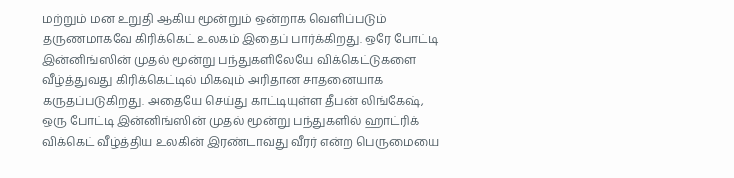மற்றும் மன உறுதி ஆகிய மூன்றும் ஒன்றாக வெளிப்படும் தருணமாகவே கிரிக்கெட் உலகம் இதைப் பார்க்கிறது. ஒரே போட்டி இன்னிங்ஸின் முதல் மூன்று பந்துகளிலேயே விக்கெட்டுகளை வீழ்த்துவது கிரிக்கெட்டில் மிகவும் அரிதான சாதனையாக கருதப்படுகிறது. அதையே செய்து காட்டியுள்ள தீபன் லிங்கேஷ், ஒரு போட்டி இன்னிங்ஸின் முதல் மூன்று பந்துகளில் ஹாட்ரிக் விக்கெட் வீழ்த்திய உலகின் இரண்டாவது வீரர் என்ற பெருமையை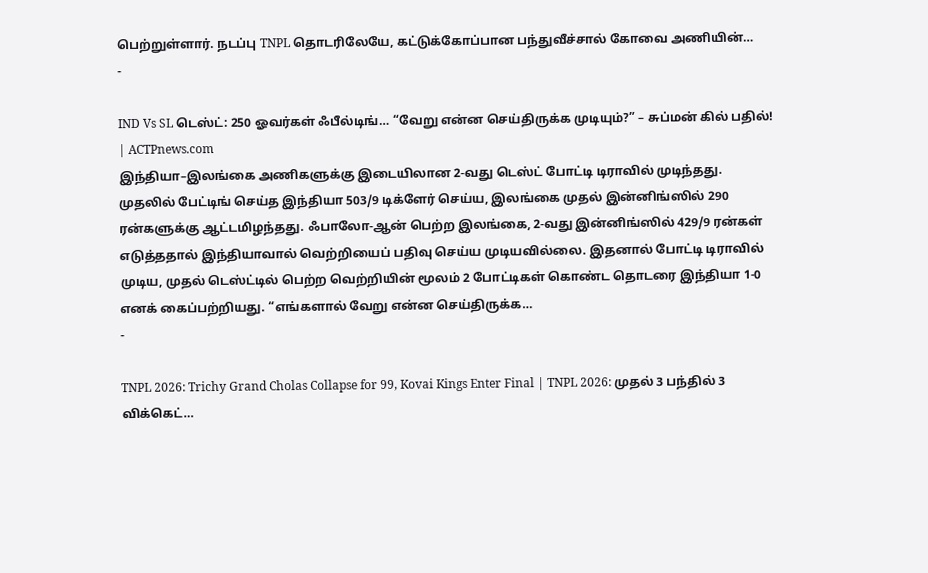பெற்றுள்ளார். நடப்பு TNPL தொடரிலேயே, கட்டுக்கோப்பான பந்துவீச்சால் கோவை அணியின்…
-

IND Vs SL டெஸ்ட்: 250 ஓவர்கள் ஃபீல்டிங்… “வேறு என்ன செய்திருக்க முடியும்?” – சுப்மன் கில் பதில்! | ACTPnews.com
இந்தியா–இலங்கை அணிகளுக்கு இடையிலான 2-வது டெஸ்ட் போட்டி டிராவில் முடிந்தது. முதலில் பேட்டிங் செய்த இந்தியா 503/9 டிக்ளேர் செய்ய, இலங்கை முதல் இன்னிங்ஸில் 290 ரன்களுக்கு ஆட்டமிழந்தது. ஃபாலோ-ஆன் பெற்ற இலங்கை, 2-வது இன்னிங்ஸில் 429/9 ரன்கள் எடுத்ததால் இந்தியாவால் வெற்றியைப் பதிவு செய்ய முடியவில்லை. இதனால் போட்டி டிராவில் முடிய, முதல் டெஸ்ட்டில் பெற்ற வெற்றியின் மூலம் 2 போட்டிகள் கொண்ட தொடரை இந்தியா 1-0 எனக் கைப்பற்றியது. “எங்களால் வேறு என்ன செய்திருக்க…
-

TNPL 2026: Trichy Grand Cholas Collapse for 99, Kovai Kings Enter Final | TNPL 2026: முதல் 3 பந்தில் 3 விக்கெட்…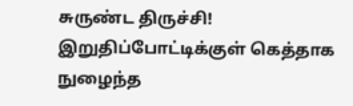சுருண்ட திருச்சி! இறுதிப்போட்டிக்குள் கெத்தாக நுழைந்த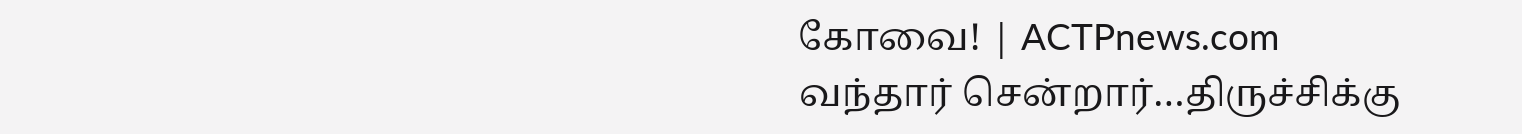கோவை! | ACTPnews.com
வந்தார் சென்றார்…திருச்சிக்கு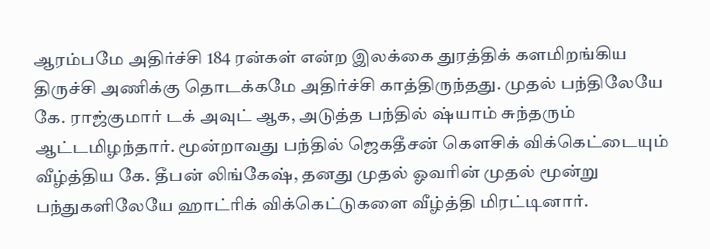ஆரம்பமே அதிர்ச்சி 184 ரன்கள் என்ற இலக்கை துரத்திக் களமிறங்கிய திருச்சி அணிக்கு தொடக்கமே அதிர்ச்சி காத்திருந்தது. முதல் பந்திலேயே கே. ராஜ்குமார் டக் அவுட் ஆக, அடுத்த பந்தில் ஷ்யாம் சுந்தரும் ஆட்டமிழந்தார். மூன்றாவது பந்தில் ஜெகதீசன் கௌசிக் விக்கெட்டையும் வீழ்த்திய கே. தீபன் லிங்கேஷ், தனது முதல் ஓவரின் முதல் மூன்று பந்துகளிலேயே ஹாட்ரிக் விக்கெட்டுகளை வீழ்த்தி மிரட்டினார்.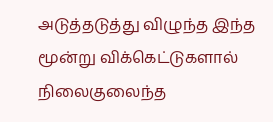அடுத்தடுத்து விழுந்த இந்த மூன்று விக்கெட்டுகளால் நிலைகுலைந்த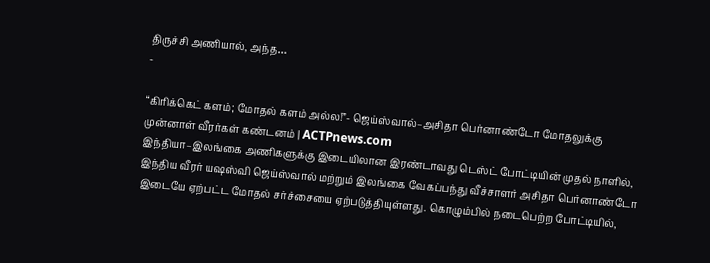திருச்சி அணியால், அந்த…
-

“கிரிக்கெட் களம்; மோதல் களம் அல்ல!”- ஜெய்ஸ்வால்–அசிதா பெர்னாண்டோ மோதலுக்கு முன்னாள் வீரர்கள் கண்டனம் | ACTPnews.com
இந்தியா–இலங்கை அணிகளுக்கு இடையிலான இரண்டாவது டெஸ்ட் போட்டியின் முதல் நாளில், இந்திய வீரர் யஷஸ்வி ஜெய்ஸ்வால் மற்றும் இலங்கை வேகப்பந்து வீச்சாளர் அசிதா பெர்னாண்டோ இடையே ஏற்பட்ட மோதல் சர்ச்சையை ஏற்படுத்தியுள்ளது. கொழும்பில் நடைபெற்ற போட்டியில்,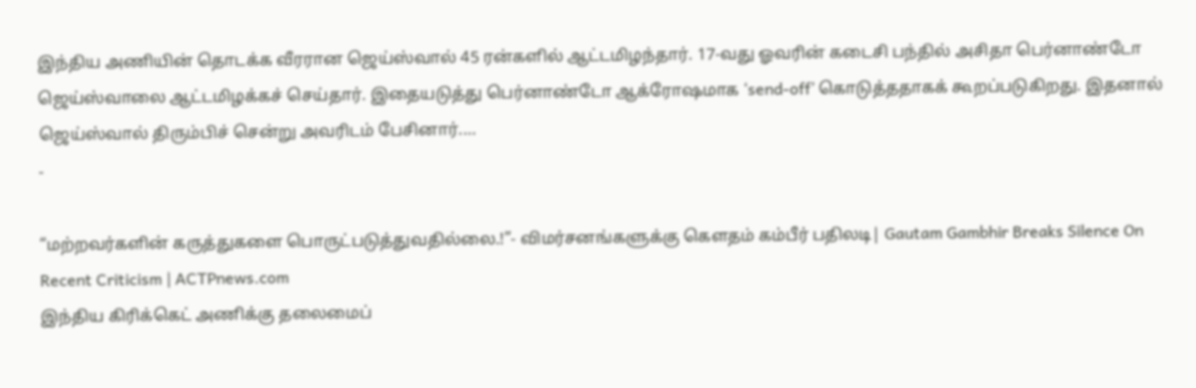இந்திய அணியின் தொடக்க வீரரான ஜெய்ஸ்வால் 45 ரன்களில் ஆட்டமிழந்தார். 17-வது ஓவரின் கடைசி பந்தில் அசிதா பெர்னாண்டோ ஜெய்ஸ்வாலை ஆட்டமிழக்கச் செய்தார். இதையடுத்து பெர்னாண்டோ ஆக்ரோஷமாக ‘send-off’ கொடுத்ததாகக் கூறப்படுகிறது. இதனால் ஜெய்ஸ்வால் திரும்பிச் சென்று அவரிடம் பேசினார்.…
-

“மற்றவர்களின் கருத்துகளை பொருட்படுத்துவதில்லை.!”- விமர்சனங்களுக்கு கௌதம் கம்பீர் பதிலடி| Gautam Gambhir Breaks Silence On Recent Criticism | ACTPnews.com
இந்திய கிரிக்கெட் அணிக்கு தலைமைப்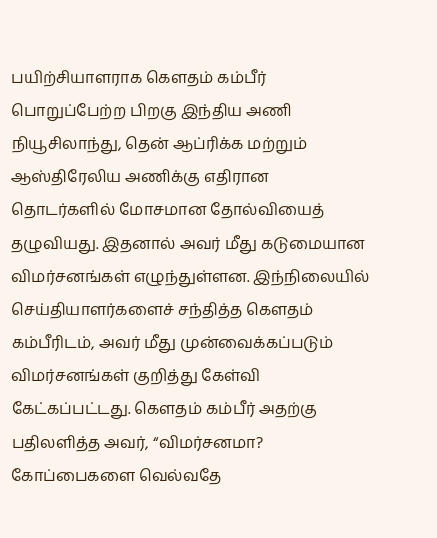பயிற்சியாளராக கௌதம் கம்பீர் பொறுப்பேற்ற பிறகு இந்திய அணி நியூசிலாந்து, தென் ஆப்ரிக்க மற்றும் ஆஸ்திரேலிய அணிக்கு எதிரான தொடர்களில் மோசமான தோல்வியைத் தழுவியது. இதனால் அவர் மீது கடுமையான விமர்சனங்கள் எழுந்துள்ளன. இந்நிலையில் செய்தியாளர்களைச் சந்தித்த கௌதம் கம்பீரிடம், அவர் மீது முன்வைக்கப்படும் விமர்சனங்கள் குறித்து கேள்வி கேட்கப்பட்டது. கௌதம் கம்பீர் அதற்கு பதிலளித்த அவர், “விமர்சனமா? கோப்பைகளை வெல்வதே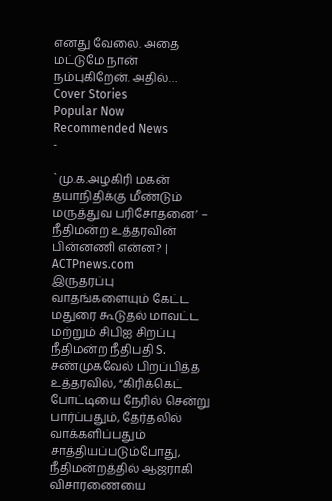எனது வேலை. அதை மட்டுமே நான் நம்புகிறேன். அதில்…
Cover Stories
Popular Now
Recommended News
-

`மு.க.அழகிரி மகன் தயாநிதிக்கு மீண்டும் மருத்துவ பரிசோதனை’ – நீதிமன்ற உத்தரவின் பின்னணி என்ன? | ACTPnews.com
இருதரப்பு வாதங்களையும் கேட்ட மதுரை கூடுதல் மாவட்ட மற்றும் சிபிஐ சிறப்பு நீதிமன்ற நீதிபதி S. சண்முகவேல் பிறப்பித்த உத்தரவில், “கிரிக்கெட் போட்டியை நேரில் சென்று பார்ப்பதும், தேர்தலில் வாக்களிப்பதும் சாத்தியப்படும்போது, நீதிமன்றத்தில் ஆஜராகி விசாரணையை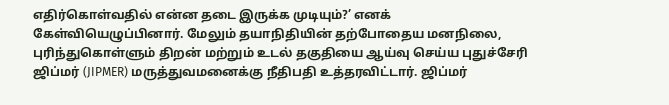எதிர்கொள்வதில் என்ன தடை இருக்க முடியும்?’ எனக் கேள்வியெழுப்பினார். மேலும் தயாநிதியின் தற்போதைய மனநிலை, புரிந்துகொள்ளும் திறன் மற்றும் உடல் தகுதியை ஆய்வு செய்ய புதுச்சேரி ஜிப்மர் (JIPMER) மருத்துவமனைக்கு நீதிபதி உத்தரவிட்டார். ஜிப்மர்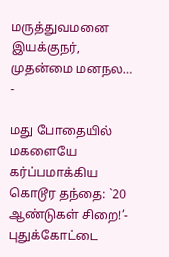மருத்துவமனை இயக்குநர், முதன்மை மனநல…
-

மது போதையில் மகளையே கர்ப்பமாக்கிய கொடூர தந்தை: `20 ஆண்டுகள் சிறை!’- புதுக்கோட்டை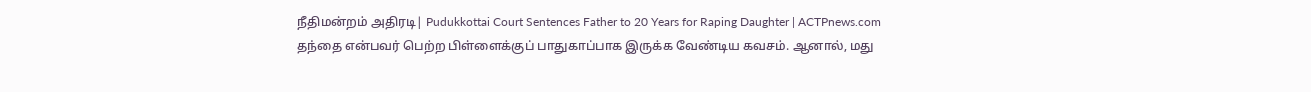நீதிமன்றம் அதிரடி| Pudukkottai Court Sentences Father to 20 Years for Raping Daughter | ACTPnews.com
தந்தை என்பவர் பெற்ற பிள்ளைக்குப் பாதுகாப்பாக இருக்க வேண்டிய கவசம். ஆனால், மது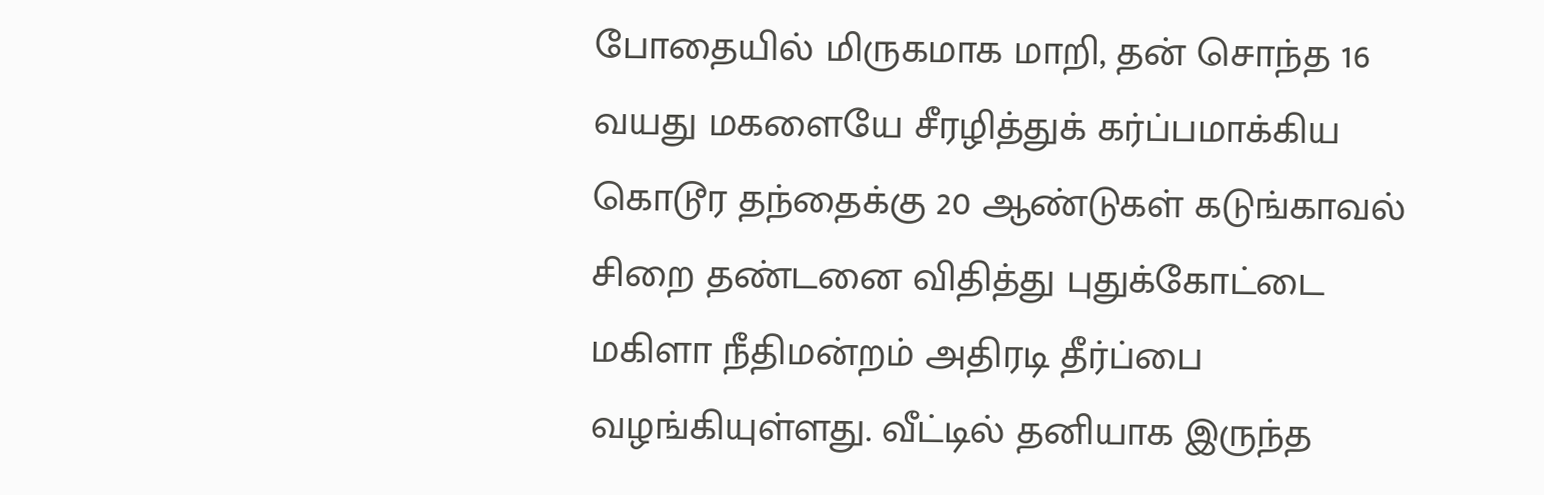போதையில் மிருகமாக மாறி, தன் சொந்த 16 வயது மகளையே சீரழித்துக் கர்ப்பமாக்கிய கொடூர தந்தைக்கு 20 ஆண்டுகள் கடுங்காவல் சிறை தண்டனை விதித்து புதுக்கோட்டை மகிளா நீதிமன்றம் அதிரடி தீர்ப்பை வழங்கியுள்ளது. வீட்டில் தனியாக இருந்த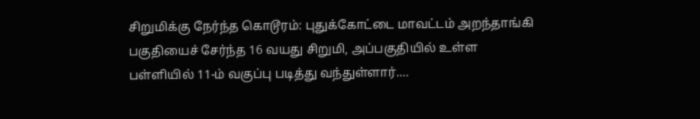சிறுமிக்கு நேர்ந்த கொடூரம்: புதுக்கோட்டை மாவட்டம் அறந்தாங்கி பகுதியைச் சேர்ந்த 16 வயது சிறுமி, அப்பகுதியில் உள்ள பள்ளியில் 11-ம் வகுப்பு படித்து வந்துள்ளார்.…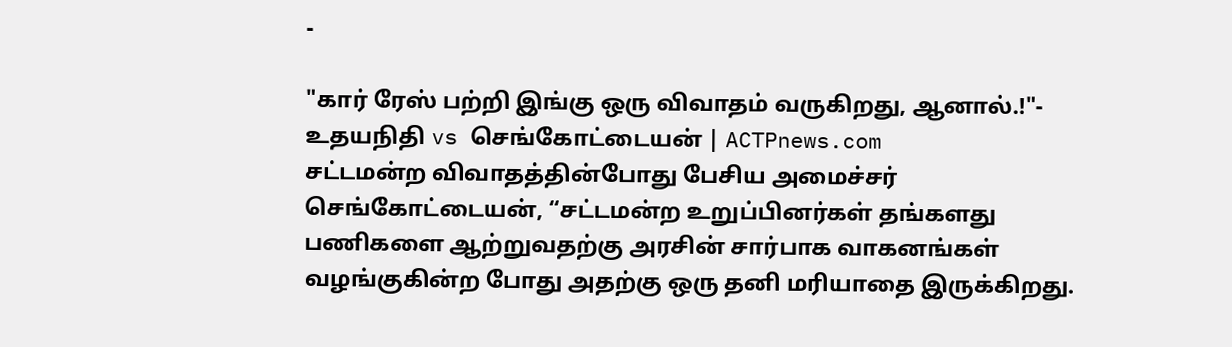-

"கார் ரேஸ் பற்றி இங்கு ஒரு விவாதம் வருகிறது, ஆனால்.!"- உதயநிதி vs செங்கோட்டையன் | ACTPnews.com
சட்டமன்ற விவாதத்தின்போது பேசிய அமைச்சர் செங்கோட்டையன், “சட்டமன்ற உறுப்பினர்கள் தங்களது பணிகளை ஆற்றுவதற்கு அரசின் சார்பாக வாகனங்கள் வழங்குகின்ற போது அதற்கு ஒரு தனி மரியாதை இருக்கிறது.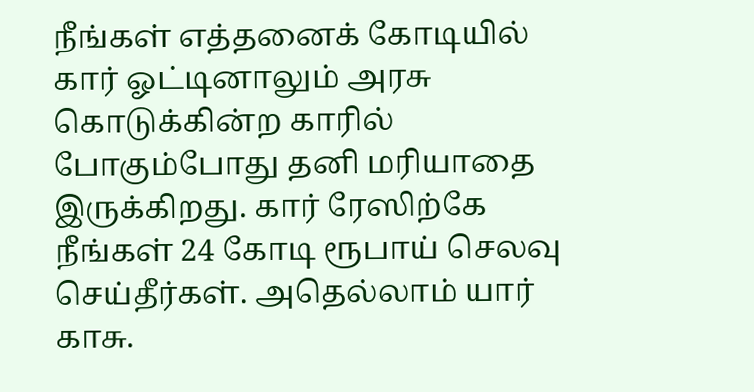நீங்கள் எத்தனைக் கோடியில் கார் ஓட்டினாலும் அரசு கொடுக்கின்ற காரில் போகும்போது தனி மரியாதை இருக்கிறது. கார் ரேஸிற்கே நீங்கள் 24 கோடி ரூபாய் செலவு செய்தீர்கள். அதெல்லாம் யார் காசு.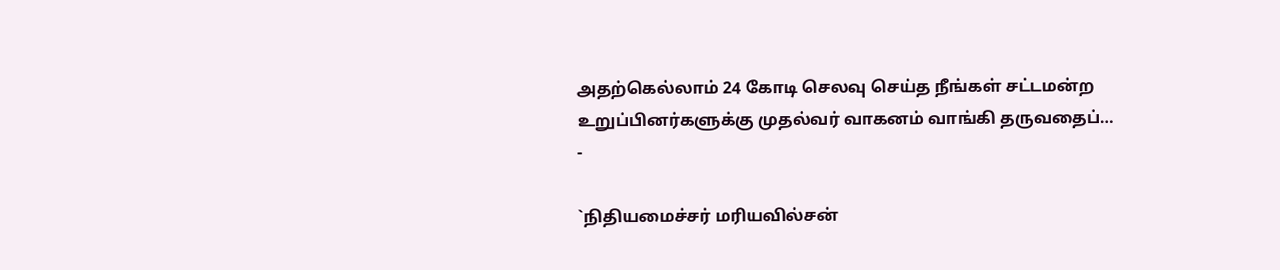அதற்கெல்லாம் 24 கோடி செலவு செய்த நீங்கள் சட்டமன்ற உறுப்பினர்களுக்கு முதல்வர் வாகனம் வாங்கி தருவதைப்…
-

`நிதியமைச்சர் மரியவில்சன்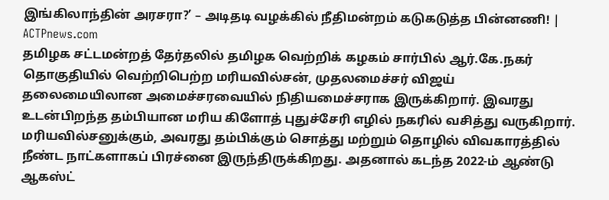இங்கிலாந்தின் அரசரா?’ – அடிதடி வழக்கில் நீதிமன்றம் கடுகடுத்த பின்னணி! | ACTPnews.com
தமிழக சட்டமன்றத் தேர்தலில் தமிழக வெற்றிக் கழகம் சார்பில் ஆர்.கே.நகர் தொகுதியில் வெற்றிபெற்ற மரியவில்சன், முதலமைச்சர் விஜய் தலைமையிலான அமைச்சரவையில் நிதியமைச்சராக இருக்கிறார். இவரது உடன்பிறந்த தம்பியான மரிய கிளோத் புதுச்சேரி எழில் நகரில் வசித்து வருகிறார். மரியவில்சனுக்கும், அவரது தம்பிக்கும் சொத்து மற்றும் தொழில் விவகாரத்தில் நீண்ட நாட்களாகப் பிரச்னை இருந்திருக்கிறது. அதனால் கடந்த 2022-ம் ஆண்டு ஆகஸ்ட்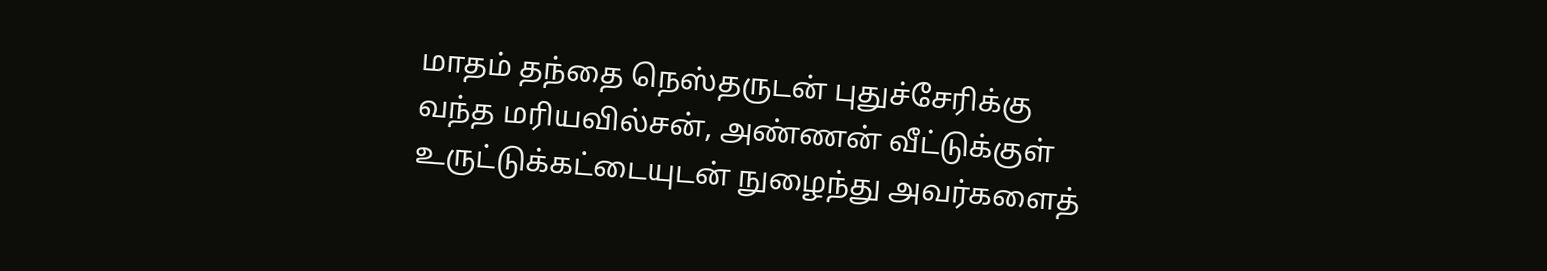மாதம் தந்தை நெஸ்தருடன் புதுச்சேரிக்கு வந்த மரியவில்சன், அண்ணன் வீட்டுக்குள் உருட்டுக்கட்டையுடன் நுழைந்து அவர்களைத்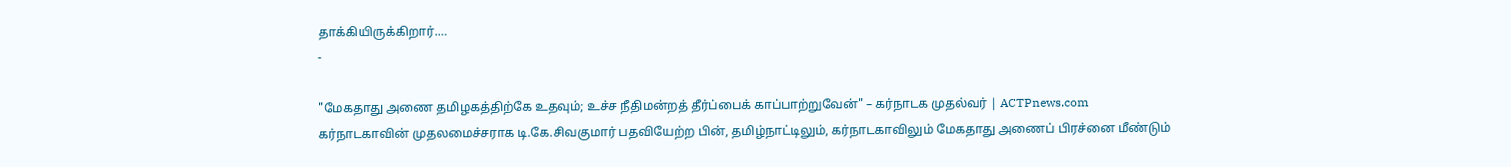தாக்கியிருக்கிறார்.…
-

"மேகதாது அணை தமிழகத்திற்கே உதவும்; உச்ச நீதிமன்றத் தீர்ப்பைக் காப்பாற்றுவேன்" – கர்நாடக முதல்வர் | ACTPnews.com
கர்நாடகாவின் முதலமைச்சராக டி.கே.சிவகுமார் பதவியேற்ற பின், தமிழ்நாட்டிலும், கர்நாடகாவிலும் மேகதாது அணைப் பிரச்னை மீண்டும்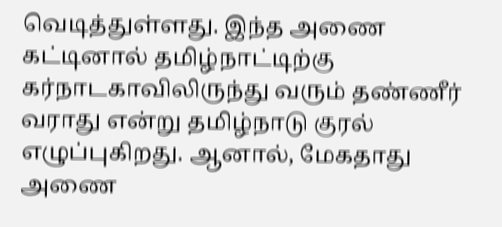வெடித்துள்ளது. இந்த அணை கட்டினால் தமிழ்நாட்டிற்கு கர்நாடகாவிலிருந்து வரும் தண்ணீர் வராது என்று தமிழ்நாடு குரல் எழுப்புகிறது. ஆனால், மேகதாது அணை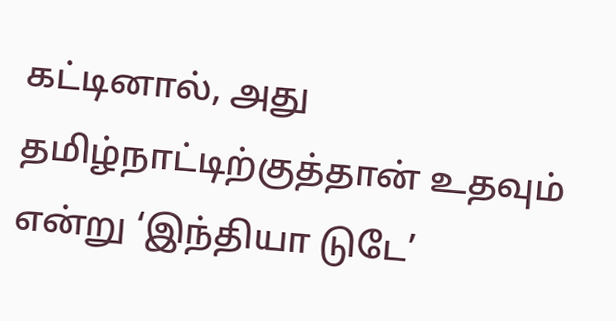கட்டினால், அது தமிழ்நாட்டிற்குத்தான் உதவும் என்று ‘இந்தியா டுடே’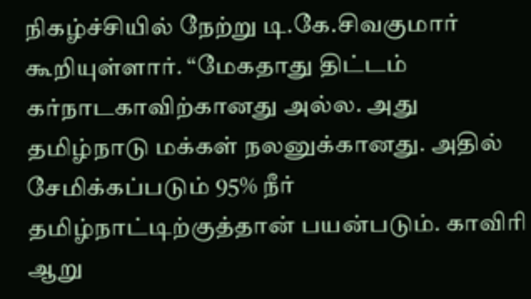நிகழ்ச்சியில் நேற்று டி.கே.சிவகுமார் கூறியுள்ளார். “மேகதாது திட்டம் கர்நாடகாவிற்கானது அல்ல. அது தமிழ்நாடு மக்கள் நலனுக்கானது. அதில் சேமிக்கப்படும் 95% நீர் தமிழ்நாட்டிற்குத்தான் பயன்படும். காவிரி ஆறு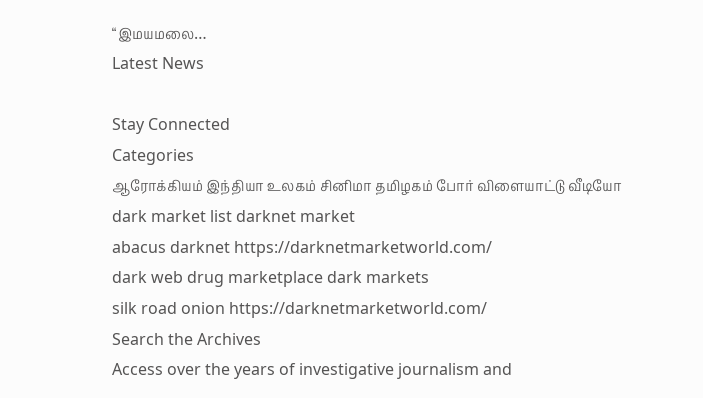“இமயமலை…
Latest News

Stay Connected
Categories
ஆரோக்கியம் இந்தியா உலகம் சினிமா தமிழகம் போர் விளையாட்டு வீடியோ
dark market list darknet market
abacus darknet https://darknetmarketworld.com/
dark web drug marketplace dark markets
silk road onion https://darknetmarketworld.com/
Search the Archives
Access over the years of investigative journalism and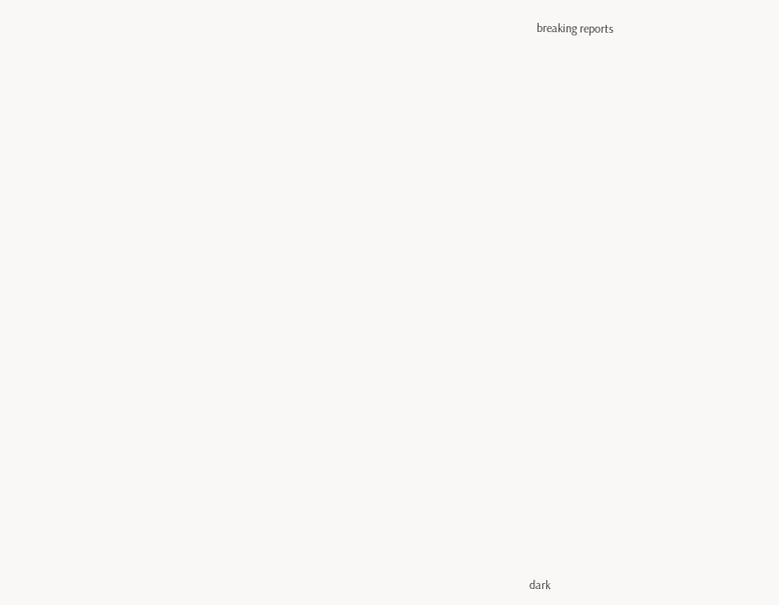breaking reports

































dark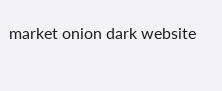market onion dark website